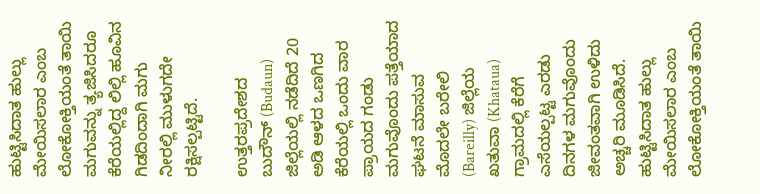ಹುಟ್ಟಿಸಿದಾತ ಹುಲ್ಲು ಮೇಯಿಸಲಾರ ಎಂಬ ಲೋಕೋಕ್ತಿಯಂತೆ ತಾಯಿ ಮಗುವನ್ನು ತ್ಯಜಿಸಿದರೂ ಕೆರೆಯಲ್ಲಿದ್ದ ಲಿಲ್ಲಿ ಹೂವಿನ ಗಿಡದಿಂದಾಗಿ ಮಗು ನೀರಲ್ಲಿ ಮುಳುಗದೇ ರಕ್ಷಿಸಲ್ಪಟ್ಟಿದೆ.

ಉತ್ತರಪ್ರದೇಶದ ಬುದೌನ್ (Budaun) ಜಿಲ್ಲೆಯಲ್ಲಿ ನಡೆದಿದೆ 20 ಅಡಿ ಆಳದ ಒಣಗಿದ ಕೆರೆಯಲ್ಲಿ ಒಂದು ವಾರ ಪ್ರಾಯದ ಗಂಡು ಮಗುವೊಂದು ಪತ್ತೆಯಾದ ಘಟನೆ ಮಾಸುವ ಮೊದಲೇ ಬರೇಲಿ (Bareilly) ಜಿಲ್ಲೆಯ ಖತುವಾ (Khataua) ಗ್ರಾಮದಲ್ಲಿ ಕೆರೆಗೆ ಎಸೆಯಲ್ಪಟ್ಟ ಎರಡು ದಿನಗಳ ಮಗುವೊಂದು ಜೀವಂತವಾಗಿ ಉಳಿದು ಅಚ್ಚರಿ ಮೂಡಿಸಿದೆ. ಹುಟ್ಟಿಸಿದಾತ ಹುಲ್ಲು ಮೇಯಿಸಲಾರ ಎಂಬ ಲೋಕೋಕ್ತಿಯಂತೆ ತಾಯಿ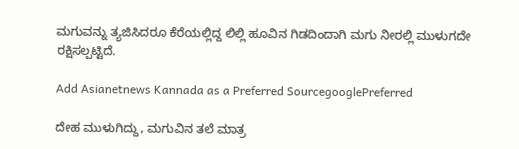ಮಗುವನ್ನು ತ್ಯಜಿಸಿದರೂ ಕೆರೆಯಲ್ಲಿದ್ದ ಲಿಲ್ಲಿ ಹೂವಿನ ಗಿಡದಿಂದಾಗಿ ಮಗು ನೀರಲ್ಲಿ ಮುಳುಗದೇ ರಕ್ಷಿಸಲ್ಪಟ್ಟಿದೆ.

Add Asianetnews Kannada as a Preferred SourcegooglePreferred

ದೇಹ ಮುಳುಗಿದ್ದು, ಮಗುವಿನ ತಲೆ ಮಾತ್ರ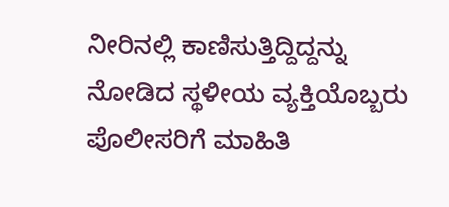ನೀರಿನಲ್ಲಿ ಕಾಣಿಸುತ್ತಿದ್ದಿದ್ದನ್ನು ನೋಡಿದ ಸ್ಥಳೀಯ ವ್ಯಕ್ತಿಯೊಬ್ಬರು ಪೊಲೀಸರಿಗೆ ಮಾಹಿತಿ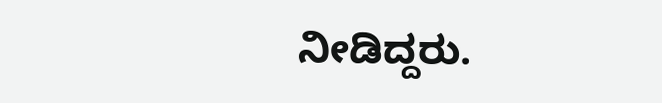ನೀಡಿದ್ದರು.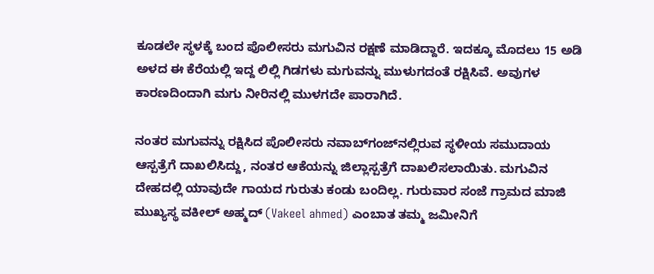ಕೂಡಲೇ ಸ್ಥಳಕ್ಕೆ ಬಂದ ಪೊಲೀಸರು ಮಗುವಿನ ರಕ್ಷಣೆ ಮಾಡಿದ್ದಾರೆ. ಇದಕ್ಕೂ ಮೊದಲು 15 ಅಡಿ ಅಳದ ಈ ಕೆರೆಯಲ್ಲಿ ಇದ್ದ ಲಿಲ್ಲಿ ಗಿಡಗಳು ಮಗುವನ್ನು ಮುಳುಗದಂತೆ ರಕ್ಷಿಸಿವೆ. ಅವುಗಳ ಕಾರಣದಿಂದಾಗಿ ಮಗು ನೀರಿನಲ್ಲಿ ಮುಳಗದೇ ಪಾರಾಗಿದೆ.

ನಂತರ ಮಗುವನ್ನು ರಕ್ಷಿಸಿದ ಪೊಲೀಸರು ನವಾಬ್‌ಗಂಜ್‌ನಲ್ಲಿರುವ ಸ್ಥಳೀಯ ಸಮುದಾಯ ಆಸ್ಪತ್ರೆಗೆ ದಾಖಲಿಸಿದ್ದು, ನಂತರ ಆಕೆಯನ್ನು ಜಿಲ್ಲಾಸ್ಪತ್ರೆಗೆ ದಾಖಲಿಸಲಾಯಿತು. ಮಗುವಿನ ದೇಹದಲ್ಲಿ ಯಾವುದೇ ಗಾಯದ ಗುರುತು ಕಂಡು ಬಂದಿಲ್ಲ. ಗುರುವಾರ ಸಂಜೆ ಗ್ರಾಮದ ಮಾಜಿ ಮುಖ್ಯಸ್ಥ ವಕೀಲ್ ಅಹ್ಮದ್ (Vakeel ahmed) ಎಂಬಾತ ತಮ್ಮ ಜಮೀನಿಗೆ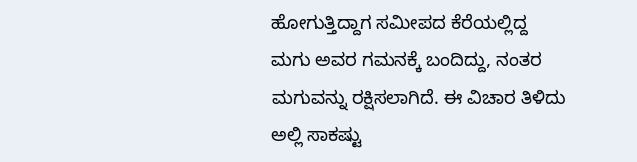ಹೋಗುತ್ತಿದ್ದಾಗ ಸಮೀಪದ ಕೆರೆಯಲ್ಲಿದ್ದ ಮಗು ಅವರ ಗಮನಕ್ಕೆ ಬಂದಿದ್ದು, ನಂತರ ಮಗುವನ್ನು ರಕ್ಷಿಸಲಾಗಿದೆ. ಈ ವಿಚಾರ ತಿಳಿದು ಅಲ್ಲಿ ಸಾಕಷ್ಟು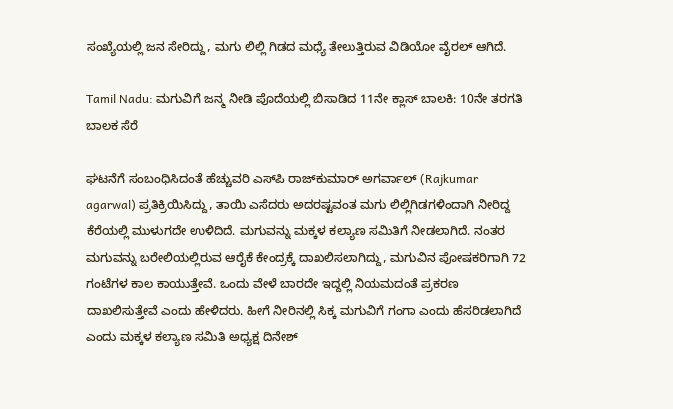ಸಂಖ್ಯೆಯಲ್ಲಿ ಜನ ಸೇರಿದ್ದು, ಮಗು ಲಿಲ್ಲಿ ಗಿಡದ ಮಧ್ಯೆ ತೇಲುತ್ತಿರುವ ವಿಡಿಯೋ ವೈರಲ್ ಆಗಿದೆ.

Tamil Nadu: ಮಗುವಿಗೆ ಜನ್ಮ ನೀಡಿ ಪೊದೆಯಲ್ಲಿ ಬಿಸಾಡಿದ 11ನೇ ಕ್ಲಾಸ್‌ ಬಾಲಕಿ: 10ನೇ ತರಗತಿ ಬಾಲಕ ಸೆರೆ

ಘಟನೆಗೆ ಸಂಬಂಧಿಸಿದಂತೆ ಹೆಚ್ಚುವರಿ ಎಸ್‌ಪಿ ರಾಜ್‌ಕುಮಾರ್ ಅಗರ್ವಾಲ್ (Rajkumar agarwal) ಪ್ರತಿಕ್ರಿಯಿಸಿದ್ದು, ತಾಯಿ ಎಸೆದರು ಅದರಷ್ಟವಂತ ಮಗು ಲಿಲ್ಲಿಗಿಡಗಳಿಂದಾಗಿ ನೀರಿದ್ದ ಕೆರೆಯಲ್ಲಿ ಮುಳುಗದೇ ಉಳಿದಿದೆ. ಮಗುವನ್ನು ಮಕ್ಕಳ ಕಲ್ಯಾಣ ಸಮಿತಿಗೆ ನೀಡಲಾಗಿದೆ. ನಂತರ ಮಗುವನ್ನು ಬರೇಲಿಯಲ್ಲಿರುವ ಆರೈಕೆ ಕೇಂದ್ರಕ್ಕೆ ದಾಖಲಿಸಲಾಗಿದ್ದು, ಮಗುವಿನ ಪೋಷಕರಿಗಾಗಿ 72 ಗಂಟೆಗಳ ಕಾಲ ಕಾಯುತ್ತೇವೆ. ಒಂದು ವೇಳೆ ಬಾರದೇ ಇದ್ದಲ್ಲಿ ನಿಯಮದಂತೆ ಪ್ರಕರಣ ದಾಖಲಿಸುತ್ತೇವೆ ಎಂದು ಹೇಳಿದರು. ಹೀಗೆ ನೀರಿನಲ್ಲಿ ಸಿಕ್ಕ ಮಗುವಿಗೆ ಗಂಗಾ ಎಂದು ಹೆಸರಿಡಲಾಗಿದೆ ಎಂದು ಮಕ್ಕಳ ಕಲ್ಯಾಣ ಸಮಿತಿ ಅಧ್ಯಕ್ಷ ದಿನೇಶ್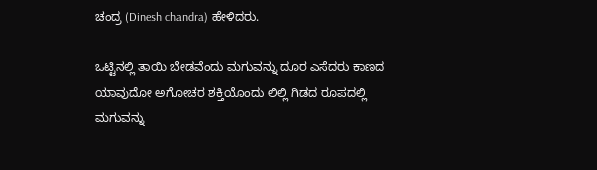ಚಂದ್ರ (Dinesh chandra) ಹೇಳಿದರು.

ಒಟ್ಟಿನಲ್ಲಿ ತಾಯಿ ಬೇಡವೆಂದು ಮಗುವನ್ನು ದೂರ ಎಸೆದರು ಕಾಣದ ಯಾವುದೋ ಅಗೋಚರ ಶಕ್ತಿಯೊಂದು ಲಿಲ್ಲಿ ಗಿಡದ ರೂಪದಲ್ಲಿ ಮಗುವನ್ನು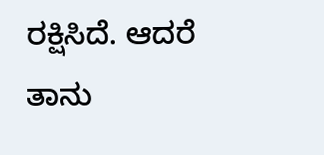ರಕ್ಷಿಸಿದೆ. ಆದರೆ ತಾನು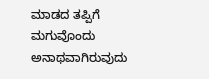ಮಾಡದ ತಪ್ಪಿಗೆ ಮಗುವೊಂದು ಅನಾಥವಾಗಿರುವುದು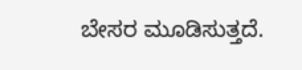ಬೇಸರ ಮೂಡಿಸುತ್ತದೆ.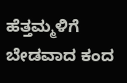ಹೆತ್ತಮ್ಮಳಿಗೆ ಬೇಡವಾದ ಕಂದ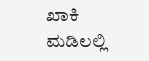ಖಾಕಿ ಮಡಿಲಲ್ಲಿ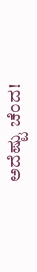ಅದೆಷ್ಟು ಚೆಂದ!